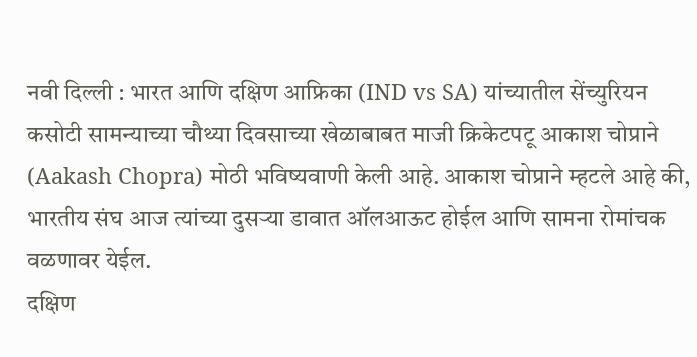नवी दिल्ली : भारत आणि दक्षिण आफ्रिका (IND vs SA) यांच्यातील सेंच्युरियन कसोटी सामन्याच्या चौथ्या दिवसाच्या खेळाबाबत माजी क्रिकेटपटू आकाश चोप्राने (Aakash Chopra) मोठी भविष्यवाणी केली आहे. आकाश चोप्राने म्हटले आहे की, भारतीय संघ आज त्यांच्या दुसऱ्या डावात ऑलआऊट होईल आणि सामना रोमांचक वळणावर येईल.
दक्षिण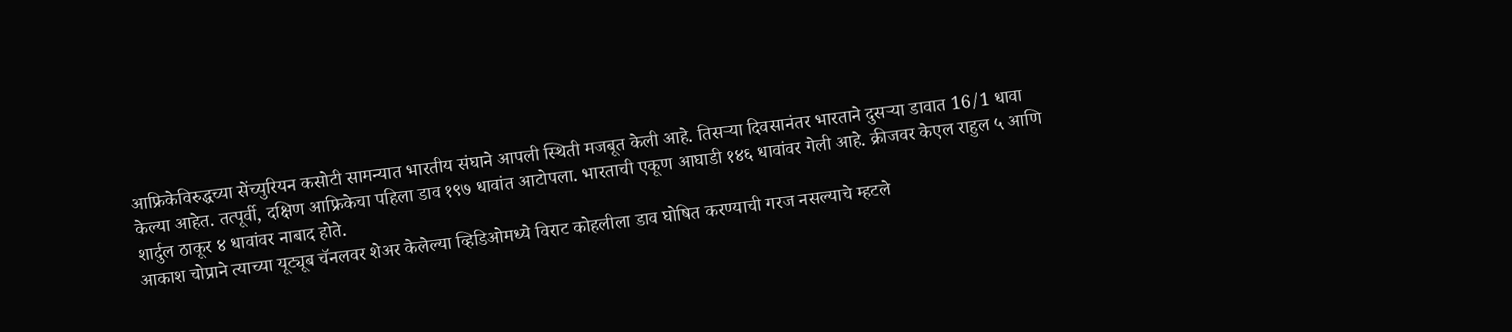आफ्रिकेविरुद्धच्या सेंच्युरियन कसोटी सामन्यात भारतीय संघाने आपली स्थिती मजबूत केली आहे. तिसऱ्या दिवसानंतर भारताने दुसऱ्या डावात 16/1 धावा केल्या आहेत. तत्पूर्वी, दक्षिण आफ्रिकेचा पहिला डाव १९७ धावांत आटोपला. भारताची एकूण आघाडी १४६ धावांवर गेली आहे. क्रीजवर केएल राहुल ५ आणि शार्दुल ठाकूर ४ धावांवर नाबाद होते.
आकाश चोप्राने त्याच्या यूट्यूब चॅनलवर शेअर केलेल्या व्हिडिओमध्ये विराट कोहलीला डाव घोषित करण्याची गरज नसल्याचे म्हटले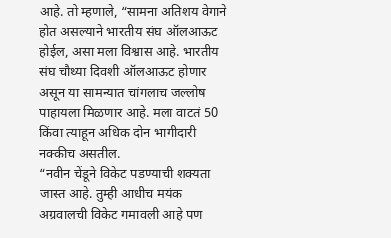आहे. तो म्हणाले, “सामना अतिशय वेगाने होत असल्याने भारतीय संघ ऑलआऊट होईल, असा मला विश्वास आहे. भारतीय संघ चौथ्या दिवशी ऑलआऊट होणार असून या सामन्यात चांगलाच जल्लोष पाहायला मिळणार आहे. मला वाटतं 50 किंवा त्याहून अधिक दोन भागीदारी नक्कीच असतील.
“नवीन चेंडूने विकेट पडण्याची शक्यता जास्त आहे. तुम्ही आधीच मयंक अग्रवालची विकेट गमावली आहे पण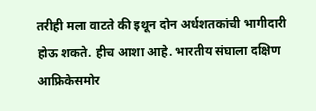तरीही मला वाटते की इथून दोन अर्धशतकांची भागीदारी होऊ शकते. हीच आशा आहे. भारतीय संघाला दक्षिण आफ्रिकेसमोर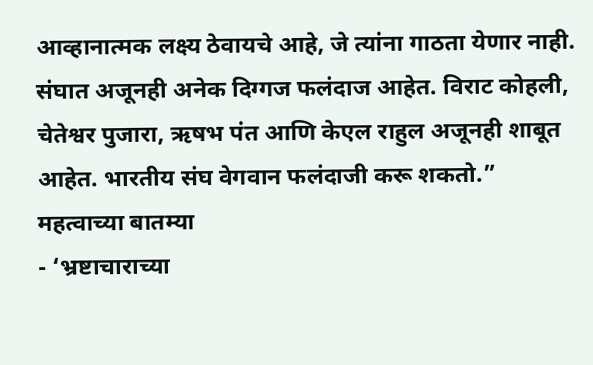आव्हानात्मक लक्ष्य ठेवायचे आहे, जे त्यांना गाठता येणार नाही. संघात अजूनही अनेक दिग्गज फलंदाज आहेत. विराट कोहली, चेतेश्वर पुजारा, ऋषभ पंत आणि केएल राहुल अजूनही शाबूत आहेत. भारतीय संघ वेगवान फलंदाजी करू शकतो.”
महत्वाच्या बातम्या
- ‘भ्रष्टाचाराच्या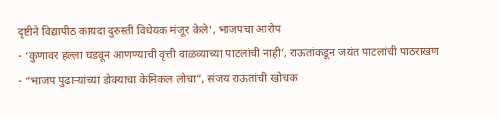दृष्टीने विद्यापीठ कायदा दुरुस्ती विधेयक मंजूर केले’, भाजपचा आरोप
- ‘कुणावर हल्ला घडवून आणण्याची वृत्ती वाळव्याच्या पाटलांची नाही’, राऊतांकडून जयंत पाटलांची पाठराखण
- “भाजप पुढाऱ्यांच्या डोक्याचा केमिकल लोचा”, संजय राऊतांची खोचक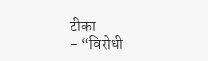टीका
- “विरोधी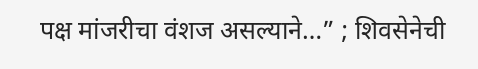पक्ष मांजरीचा वंशज असल्याने…” ; शिवसेनेची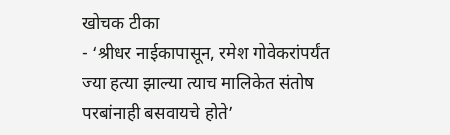खोचक टीका
- ‘श्रीधर नाईकापासून, रमेश गोवेकरांपर्यंत ज्या हत्या झाल्या त्याच मालिकेत संतोष परबांनाही बसवायचे होते’